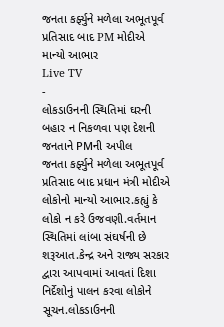જનતા કર્ફ્યુને મળેલા અભૂતપૂર્વ પ્રતિસાદ બાદ PM મોદીએ માન્યો આભાર
Live TV
-
લોકડાઉનની સ્થિતિમાં ઘરની બહાર ન નિકળવા પણ દેશની જનતાને PMની અપીલ
જનતા કર્ફ્યુને મળેલા અભૂતપૂર્વ પ્રતિસાદ બાદ પ્રધાન મંત્રી મોદીએ લોકોનો માન્યો આભાર.કહ્યું કે લોકો ન કરે ઉજવણી.વર્તમાન સ્થિતિમાં લાંબા સંઘર્ષની છે શરૂઆત.કેન્દ્ર અને રાજ્ય સરકાર દ્વારા આપવામાં આવતાં દિશા નિર્દેશોનું પાલન કરવા લોકોને સૂચન.લોકડાઉનની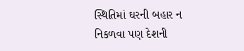સ્થિતિમાં ઘરની બહાર ન નિકળવા પણ દેશની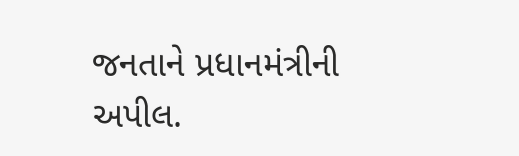જનતાને પ્રધાનમંત્રીની અપીલ.